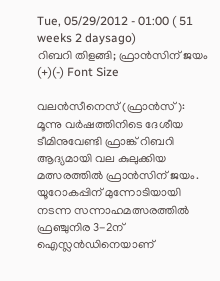Tue, 05/29/2012 - 01:00 ( 51 weeks 2 daysago)
റിബറി തിളങ്ങി; ഫ്രാന്‍സിന് ജയം
(+)(-) Font Size

വലന്‍സീനെസ് (ഫ്രാന്‍സ്): മൂന്നു വര്‍ഷത്തിനിടെ ദേശീയ ടീമിനുവേണ്ടി ഫ്രാങ്ക് റിബറി ആദ്യമായി വല കുലുക്കിയ മത്സരത്തില്‍ ഫ്രാന്‍സിന് ജയം. യൂറോകപ്പിന് മുന്നോടിയായി നടന്ന സന്നാഹമത്സരത്തില്‍ ഫ്രഞ്ചുനിര 3-2ന് ഐസ്ലന്‍ഡിനെയാണ്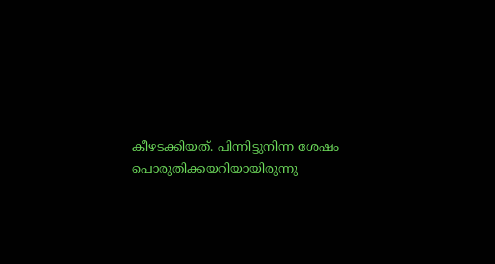കീഴടക്കിയത്. പിന്നിട്ടുനിന്ന ശേഷം പൊരുതിക്കയറിയായിരുന്നു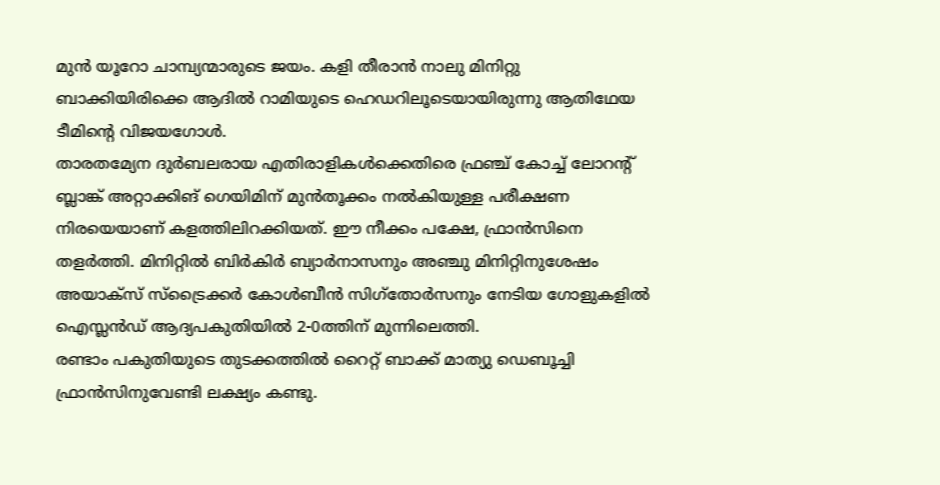മുന്‍ യൂറോ ചാമ്പ്യന്മാരുടെ ജയം. കളി തീരാന്‍ നാലു മിനിറ്റു ബാക്കിയിരിക്കെ ആദില്‍ റാമിയുടെ ഹെഡറിലൂടെയായിരുന്നു ആതിഥേയ ടീമിന്റെ വിജയഗോള്‍.
താരതമ്യേന ദുര്‍ബലരായ എതിരാളികള്‍ക്കെതിരെ ഫ്രഞ്ച് കോച്ച് ലോറന്റ് ബ്ലാങ്ക് അറ്റാക്കിങ് ഗെയിമിന് മുന്‍തൂക്കം നല്‍കിയുള്ള പരീക്ഷണ നിരയെയാണ് കളത്തിലിറക്കിയത്. ഈ നീക്കം പക്ഷേ, ഫ്രാന്‍സിനെ തളര്‍ത്തി. മിനിറ്റില്‍ ബിര്‍കിര്‍ ബ്യാര്‍നാസനും അഞ്ചു മിനിറ്റിനുശേഷം അയാക്സ് സ്ട്രൈക്കര്‍ കോള്‍ബീന്‍ സിഗ്തോര്‍സനും നേടിയ ഗോളുകളില്‍ ഐസ്ലന്‍ഡ് ആദ്യപകുതിയില്‍ 2-0ത്തിന് മുന്നിലെത്തി.
രണ്ടാം പകുതിയുടെ തുടക്കത്തില്‍ റൈറ്റ് ബാക്ക് മാത്യു ഡെബൂച്ചി ഫ്രാന്‍സിനുവേണ്ടി ലക്ഷ്യം കണ്ടു.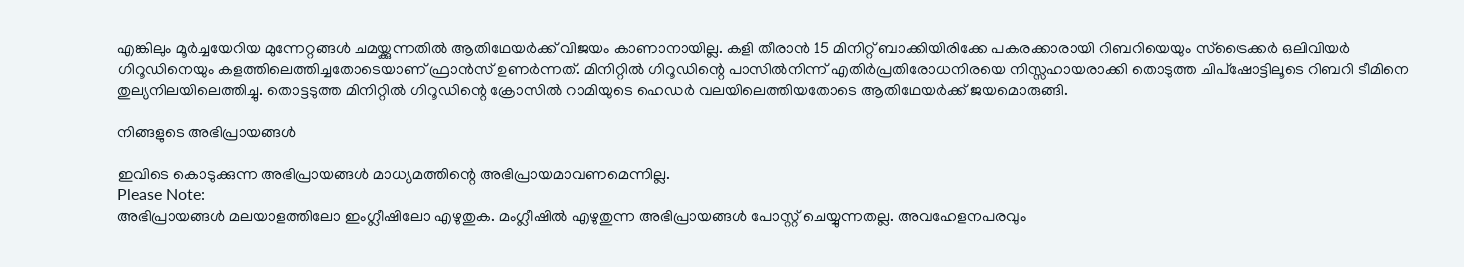എങ്കിലും മൂര്‍ച്ചയേറിയ മുന്നേറ്റങ്ങള്‍ ചമയ്ക്കുന്നതില്‍ ആതിഥേയര്‍ക്ക് വിജയം കാണാനായില്ല. കളി തീരാന്‍ 15 മിനിറ്റ് ബാക്കിയിരിക്കേ പകരക്കാരായി റിബറിയെയും സ്ട്രൈക്കര്‍ ഒലിവിയര്‍ ഗിറൂഡിനെയും കളത്തിലെത്തിച്ചതോടെയാണ് ഫ്രാന്‍സ് ഉണര്‍ന്നത്. മിനിറ്റില്‍ ഗിറൂഡിന്റെ പാസില്‍നിന്ന് എതിര്‍പ്രതിരോധനിരയെ നിസ്സഹായരാക്കി തൊടുത്ത ചിപ്ഷോട്ടിലൂടെ റിബറി ടീമിനെ തുല്യനിലയിലെത്തിച്ചു. തൊട്ടടുത്ത മിനിറ്റില്‍ ഗിറൂഡിന്റെ ക്രോസില്‍ റാമിയുടെ ഹെഡര്‍ വലയിലെത്തിയതോടെ ആതിഥേയര്‍ക്ക് ജയമൊരുങ്ങി.

നിങ്ങളുടെ അഭിപ്രായങ്ങള്‍

ഇവിടെ കൊടുക്കുന്ന അഭിപ്രായങ്ങള്‍ മാധ്യമത്തിന്റെ അഭിപ്രായമാവണമെന്നില്ല.
Please Note:
അഭിപ്രായങ്ങള്‍ മലയാളത്തിലോ ഇംഗ്ലീഷിലോ എഴുതുക. മംഗ്ലീഷില്‍ എഴുതുന്ന അഭിപ്രായങ്ങള്‍ പോസ്റ്റ് ചെയ്യുന്നതല്ല. അവഹേളനപരവും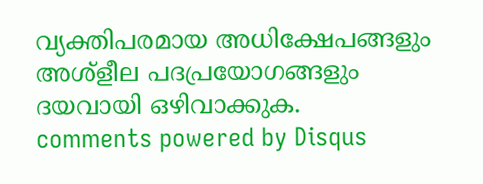വ്യക്തിപരമായ അധിക്ഷേപങ്ങളും അശ്ളീല പദപ്രയോഗങ്ങളും ദയവായി ഒഴിവാക്കുക.
comments powered by Disqus